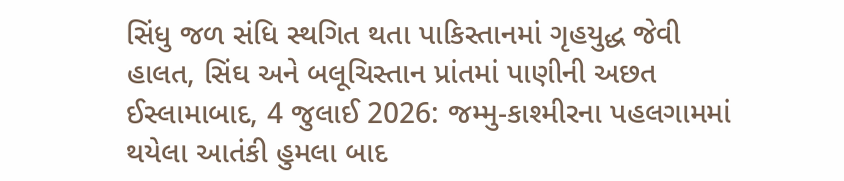સિંધુ જળ સંધિ સ્થગિત થતા પાકિસ્તાનમાં ગૃહયુદ્ધ જેવી હાલત, સિંઘ અને બલૂચિસ્તાન પ્રાંતમાં પાણીની અછત
ઈસ્લામાબાદ, 4 જુલાઈ 2026: જમ્મુ-કાશ્મીરના પહલગામમાં થયેલા આતંકી હુમલા બાદ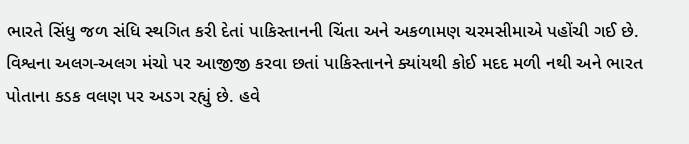ભારતે સિંધુ જળ સંધિ સ્થગિત કરી દેતાં પાકિસ્તાનની ચિંતા અને અકળામણ ચરમસીમાએ પહોંચી ગઈ છે. વિશ્વના અલગ-અલગ મંચો પર આજીજી કરવા છતાં પાકિસ્તાનને ક્યાંયથી કોઈ મદદ મળી નથી અને ભારત પોતાના કડક વલણ પર અડગ રહ્યું છે. હવે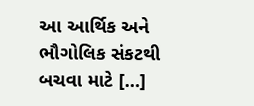આ આર્થિક અને ભૌગોલિક સંકટથી બચવા માટે […]